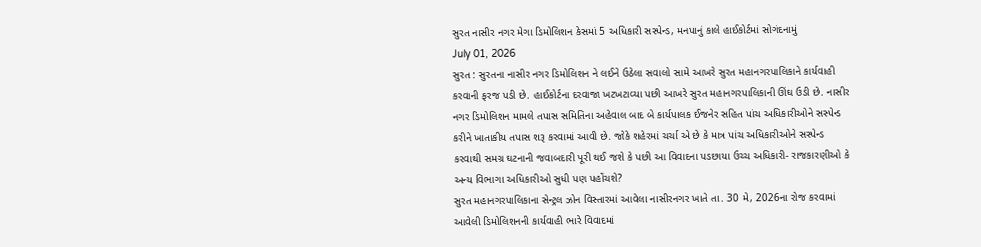સુરત નાસીર નગર મેગા ડિમોલિશન કેસમાં 5 અધિકારી સસ્પેન્ડ, મનપાનું કાલે હાઈકોર્ટમાં સોગંદનામું
July 01, 2026
સુરત : સુરતના નાસીર નગર ડિમોલિશન ને લઈને ઉઠેલા સવાલો સામે આખરે સુરત મહાનગરપાલિકાને કાર્યવાહી કરવાની ફરજ પડી છે. હાઈકોર્ટના દરવાજા ખટખટાવ્યા પછી આખરે સુરત મહાનગરપાલિકાની ઊંઘ ઉડી છે. નાસીર નગર ડિમોલિશન મામલે તપાસ સમિતિના અહેવાલ બાદ બે કાર્યપાલક ઈજનેર સહિત પાંચ અધિકારીઓને સસ્પેન્ડ કરીને ખાતાકીય તપાસ શરૂ કરવામાં આવી છે. જોકે શહેરમાં ચર્ચા એ છે કે માત્ર પાંચ અધિકારીઓને સસ્પેન્ડ કરવાથી સમગ્ર ઘટનાની જવાબદારી પૂરી થઈ જશે કે પછી આ વિવાદના પડછાયા ઉચ્ચ અધિકારી- રાજકારણીઓ કે અન્ય વિભાગા અધિકારીઓ સુધી પણ પહોંચશે?
સુરત મહાનગરપાલિકાના સેન્ટ્રલ ઝોન વિસ્તારમાં આવેલા નાસીરનગર ખાતે તા. 30 મે, 2026ના રોજ કરવામાં આવેલી ડિમોલિશનની કાર્યવાહી ભારે વિવાદમાં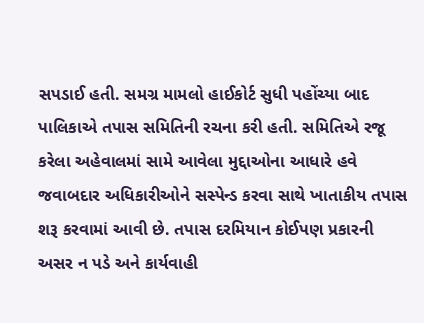સપડાઈ હતી. સમગ્ર મામલો હાઈકોર્ટ સુધી પહોંચ્યા બાદ પાલિકાએ તપાસ સમિતિની રચના કરી હતી. સમિતિએ રજૂ કરેલા અહેવાલમાં સામે આવેલા મુદ્દાઓના આધારે હવે જવાબદાર અધિકારીઓને સસ્પેન્ડ કરવા સાથે ખાતાકીય તપાસ શરૂ કરવામાં આવી છે. તપાસ દરમિયાન કોઈપણ પ્રકારની અસર ન પડે અને કાર્યવાહી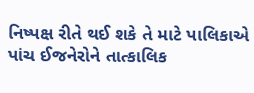નિષ્પક્ષ રીતે થઈ શકે તે માટે પાલિકાએ પાંચ ઈજનેરોને તાત્કાલિક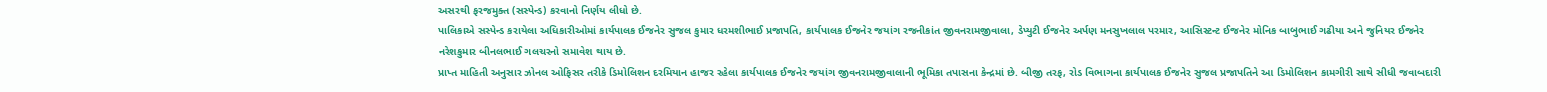અસરથી ફરજમુક્ત (સસ્પેન્ડ) કરવાનો નિર્ણય લીધો છે.
પાલિકાએ સસ્પેન્ડ કરાયેલા અધિકારીઓમાં કાર્યપાલક ઈજનેર સુજલ કુમાર ધરમશીભાઈ પ્રજાપતિ, કાર્યપાલક ઈજનેર જયાંગ રજનીકાંત જીવનરામજીવાલા, ડેપ્યુટી ઈજનેર અર્પણ મનસુખલાલ પરમાર, આસિસ્ટન્ટ ઈજનેર મોનિક બાબુભાઈ ગઢીયા અને જુનિયર ઈજનેર નરેશકુમાર બીનલભાઈ ગલચરનો સમાવેશ થાય છે.
પ્રાપ્ત માહિતી અનુસાર ઝોનલ ઓફિસર તરીકે ડિમોલિશન દરમિયાન હાજર રહેલા કાર્યપાલક ઈજનેર જયાંગ જીવનરામજીવાલાની ભૂમિકા તપાસના કેન્દ્રમાં છે. બીજી તરફ, રોડ વિભાગના કાર્યપાલક ઈજનેર સુજલ પ્રજાપતિને આ ડિમોલિશન કામગીરી સાથે સીધી જવાબદારી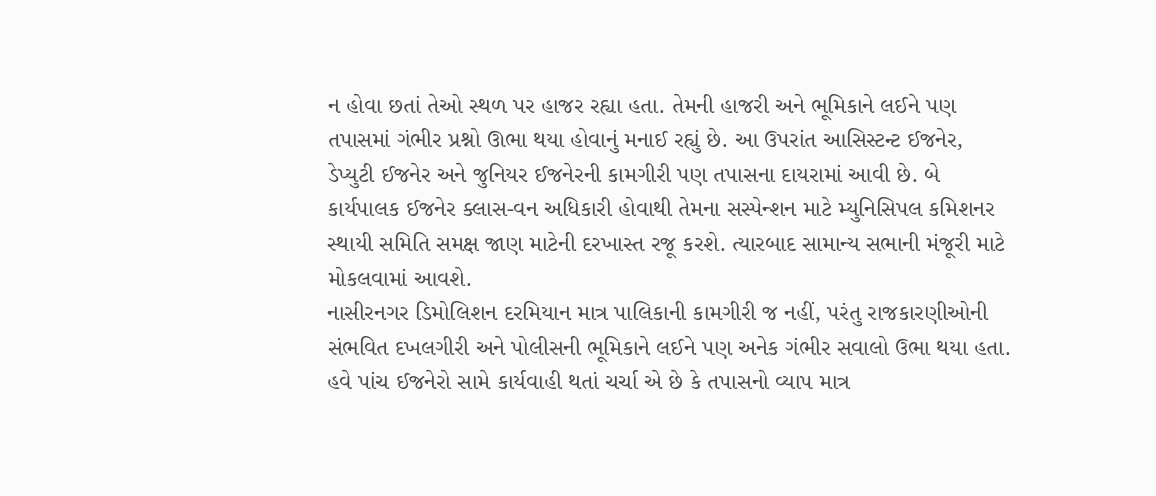ન હોવા છતાં તેઓ સ્થળ પર હાજર રહ્યા હતા. તેમની હાજરી અને ભૂમિકાને લઈને પણ તપાસમાં ગંભીર પ્રશ્નો ઊભા થયા હોવાનું મનાઈ રહ્યું છે. આ ઉપરાંત આસિસ્ટન્ટ ઈજનેર, ડેપ્યુટી ઈજનેર અને જુનિયર ઈજનેરની કામગીરી પણ તપાસના દાયરામાં આવી છે. બે કાર્યપાલક ઈજનેર ક્લાસ-વન અધિકારી હોવાથી તેમના સસ્પેન્શન માટે મ્યુનિસિપલ કમિશનર સ્થાયી સમિતિ સમક્ષ જાણ માટેની દરખાસ્ત રજૂ કરશે. ત્યારબાદ સામાન્ય સભાની મંજૂરી માટે મોકલવામાં આવશે.
નાસીરનગર ડિમોલિશન દરમિયાન માત્ર પાલિકાની કામગીરી જ નહીં, પરંતુ રાજકારણીઓની સંભવિત દખલગીરી અને પોલીસની ભૂમિકાને લઈને પણ અનેક ગંભીર સવાલો ઉભા થયા હતા. હવે પાંચ ઈજનેરો સામે કાર્યવાહી થતાં ચર્ચા એ છે કે તપાસનો વ્યાપ માત્ર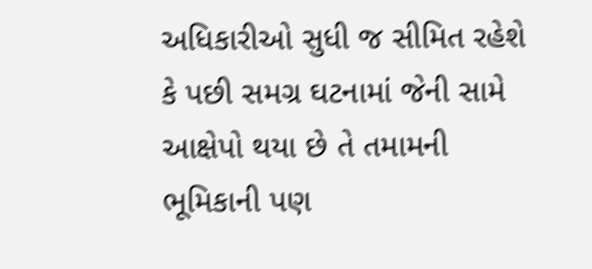અધિકારીઓ સુધી જ સીમિત રહેશે કે પછી સમગ્ર ઘટનામાં જેની સામે આક્ષેપો થયા છે તે તમામની ભૂમિકાની પણ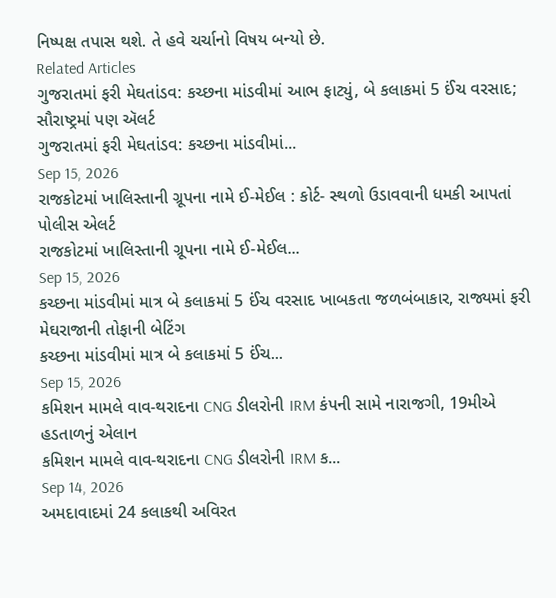નિષ્પક્ષ તપાસ થશે. તે હવે ચર્ચાનો વિષય બન્યો છે.
Related Articles
ગુજરાતમાં ફરી મેઘતાંડવ: કચ્છના માંડવીમાં આભ ફાટ્યું, બે કલાકમાં 5 ઈંચ વરસાદ; સૌરાષ્ટ્રમાં પણ ઍલર્ટ
ગુજરાતમાં ફરી મેઘતાંડવ: કચ્છના માંડવીમાં...
Sep 15, 2026
રાજકોટમાં ખાલિસ્તાની ગ્રૂપના નામે ઈ-મેઈલ : કોર્ટ- સ્થળો ઉડાવવાની ધમકી આપતાં પોલીસ એલર્ટ
રાજકોટમાં ખાલિસ્તાની ગ્રૂપના નામે ઈ-મેઈલ...
Sep 15, 2026
કચ્છના માંડવીમાં માત્ર બે કલાકમાં 5 ઈંચ વરસાદ ખાબકતા જળબંબાકાર, રાજ્યમાં ફરી મેઘરાજાની તોફાની બેટિંગ
કચ્છના માંડવીમાં માત્ર બે કલાકમાં 5 ઈંચ...
Sep 15, 2026
કમિશન મામલે વાવ-થરાદના CNG ડીલરોની IRM કંપની સામે નારાજગી, 19મીએ હડતાળનું એલાન
કમિશન મામલે વાવ-થરાદના CNG ડીલરોની IRM ક...
Sep 14, 2026
અમદાવાદમાં 24 કલાકથી અવિરત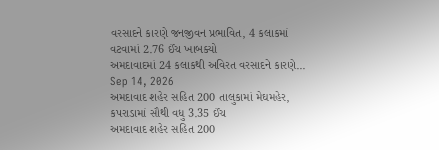વરસાદને કારણે જનજીવન પ્રભાવિત, 4 કલાકમાં વટવામાં 2.76 ઈંચ ખાબક્યો
અમદાવાદમાં 24 કલાકથી અવિરત વરસાદને કારણે...
Sep 14, 2026
અમદાવાદ શહેર સહિત 200 તાલુકામાં મેઘમહેર, કપરાડામાં સૌથી વધુ 3.35 ઈંચ
અમદાવાદ શહેર સહિત 200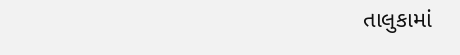તાલુકામાં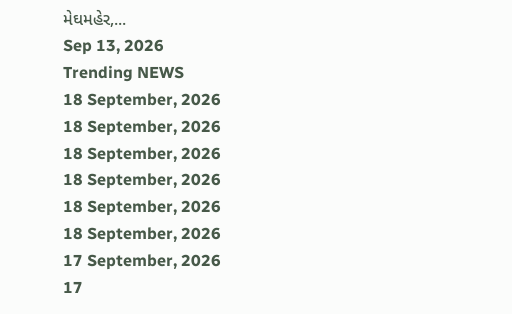મેઘમહેર,...
Sep 13, 2026
Trending NEWS
18 September, 2026
18 September, 2026
18 September, 2026
18 September, 2026
18 September, 2026
18 September, 2026
17 September, 2026
17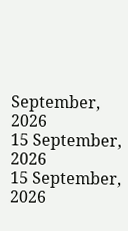September, 2026
15 September, 2026
15 September, 2026